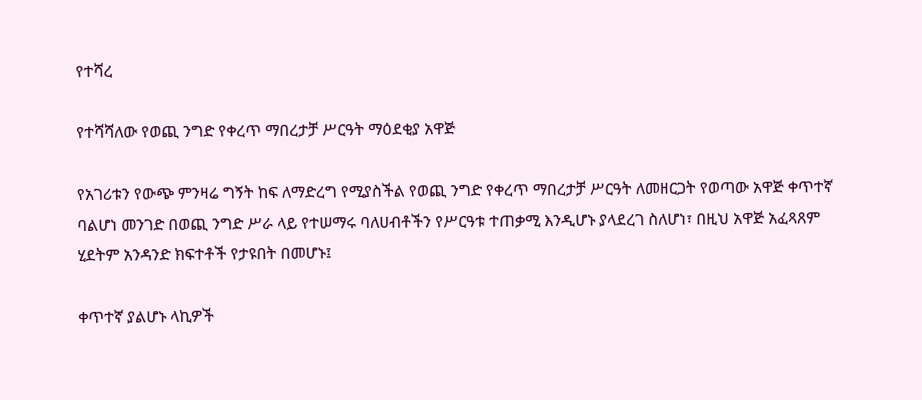የተሻረ

የተሻሻለው የወጪ ንግድ የቀረጥ ማበረታቻ ሥርዓት ማዕደቂያ አዋጅ

የአገሪቱን የውጭ ምንዛሬ ግኝት ከፍ ለማድረግ የሚያስችል የወጪ ንግድ የቀረጥ ማበረታቻ ሥርዓት ለመዘርጋት የወጣው አዋጅ ቀጥተኛ ባልሆነ መንገድ በወጪ ንግድ ሥራ ላይ የተሠማሩ ባለሀብቶችን የሥርዓቱ ተጠቃሚ እንዲሆኑ ያላደረገ ስለሆነ፣ በዚህ አዋጅ አፈጻጸም ሂደትም አንዳንድ ክፍተቶች የታዩበት በመሆኑ፤

ቀጥተኛ ያልሆኑ ላኪዎች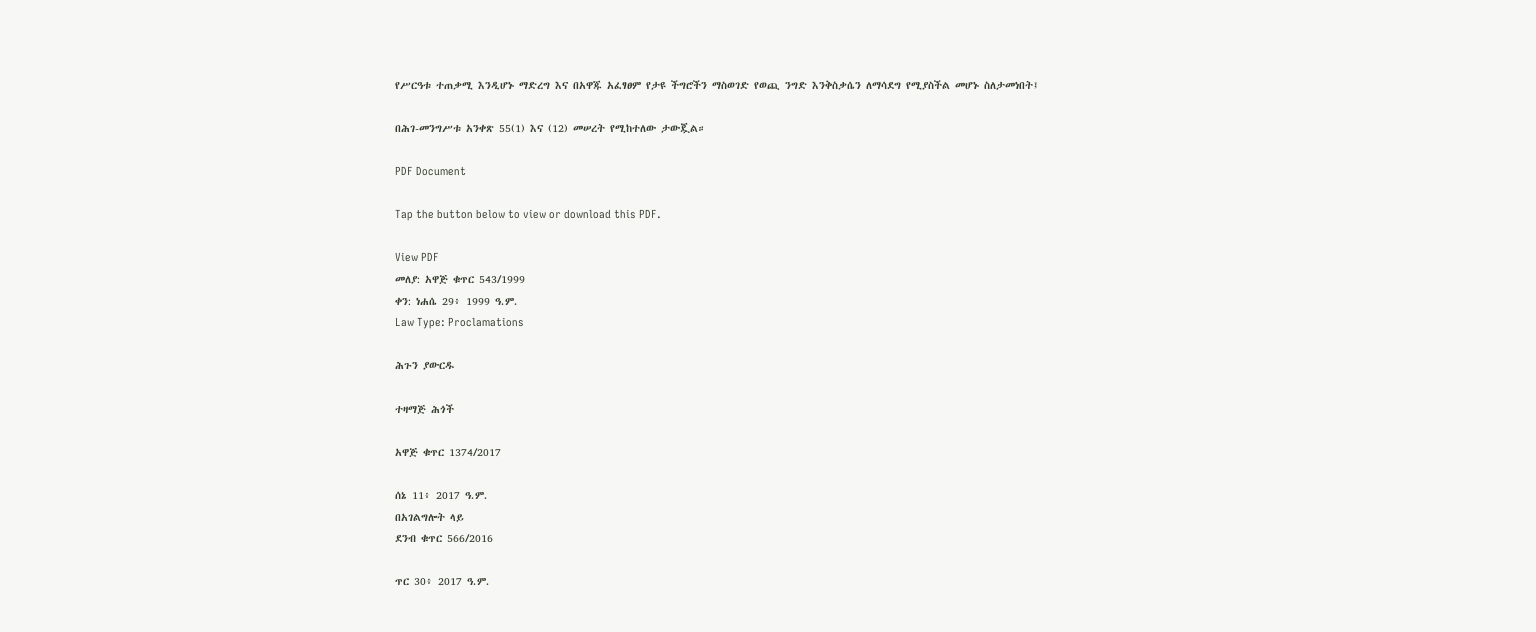የሥርዓቱ ተጠቃሚ እንዲሆኑ ማድረግ እና በአዋጁ አፈፃፀም የታዩ ችግሮችን ማስወገድ የወጪ ንግድ እንቅስቃሴን ለማሳደግ የሚያስችል መሆኑ ስለታመነበት፤

በሕገ-መንግሥቱ አንቀጽ 55(1) እና (12) መሠረት የሚከተለው ታውጇል።

PDF Document

Tap the button below to view or download this PDF.

View PDF
መለያ: አዋጅ ቁጥር 543/1999
ቀን: ነሐሴ 29፥ 1999 ዓ.ም.
Law Type: Proclamations

ሕጉን ያውርዱ

ተዛማጅ ሕጎች

አዋጅ ቁጥር 1374/2017

ሰኔ 11፥ 2017 ዓ.ም.
በአገልግሎት ላይ
ደንብ ቁጥር 566/2016

ጥር 30፥ 2017 ዓ.ም.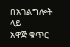በአገልግሎት ላይ
አዋጅ ቁጥር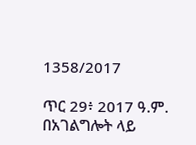1358/2017

ጥር 29፥ 2017 ዓ.ም.
በአገልግሎት ላይ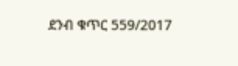ደንብ ቁጥር 559/2017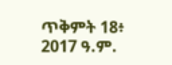ጥቅምት 18፥ 2017 ዓ.ም.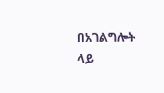በአገልግሎት ላይ